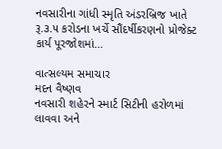નવસારીના ગાંધી સ્મૃતિ અંડરબ્રિજ ખાતે રૂ.૩.૫ કરોડના ખર્ચે સૌંદર્ષીકરણનો પ્રોજેક્ટ કાર્ય પૂરજોશમાં…

વાત્સલ્યમ સમાચાર
મદન વૈષ્ણવ
નવસારી શહેરને સ્માર્ટ સિટીની હરોળમાં લાવવા અને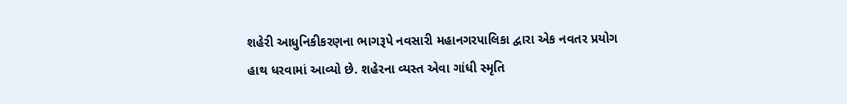શહેરી આધુનિકીકરણના ભાગરૂપે નવસારી મહાનગરપાલિકા દ્વારા એક નવતર પ્રયોગ હાથ ધરવામાં આવ્યો છે. શહેરના વ્યસ્ત એવા ગાંધી સ્મૃતિ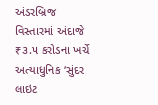અંડરબ્રિજ વિસ્તારમાં અંદાજે ₹૩.૫ કરોડના ખર્ચે અત્યાધુનિક ‘સુંદર લાઇટ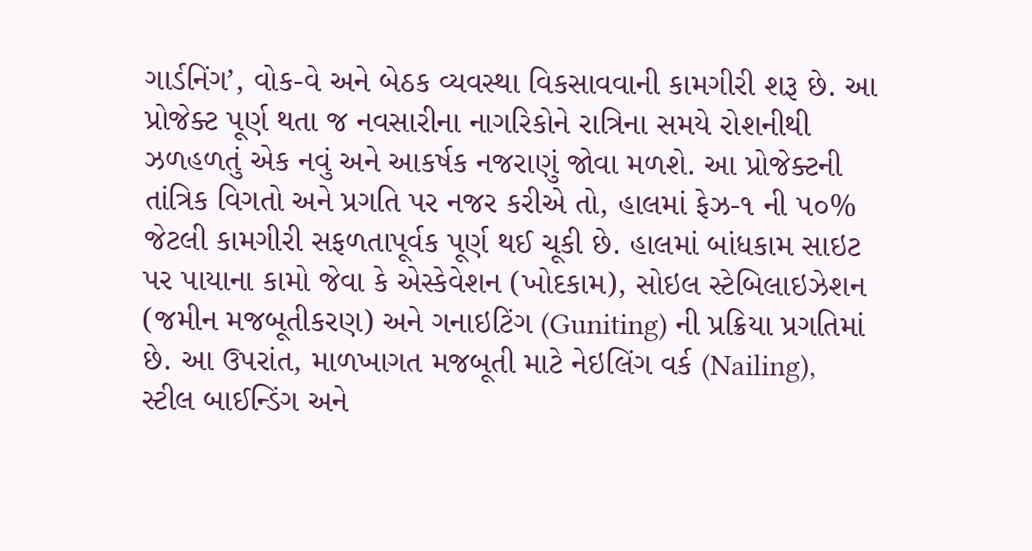ગાર્ડનિંગ’, વોક-વે અને બેઠક વ્યવસ્થા વિકસાવવાની કામગીરી શરૂ છે. આ પ્રોજેક્ટ પૂર્ણ થતા જ નવસારીના નાગરિકોને રાત્રિના સમયે રોશનીથી ઝળહળતું એક નવું અને આકર્ષક નજરાણું જોવા મળશે. આ પ્રોજેક્ટની તાંત્રિક વિગતો અને પ્રગતિ પર નજર કરીએ તો, હાલમાં ફેઝ-૧ ની ૫૦% જેટલી કામગીરી સફળતાપૂર્વક પૂર્ણ થઈ ચૂકી છે. હાલમાં બાંધકામ સાઇટ પર પાયાના કામો જેવા કે એસ્કેવેશન (ખોદકામ), સોઇલ સ્ટેબિલાઇઝેશન (જમીન મજબૂતીકરણ) અને ગનાઇટિંગ (Guniting) ની પ્રક્રિયા પ્રગતિમાં છે. આ ઉપરાંત, માળખાગત મજબૂતી માટે નેઇલિંગ વર્ક (Nailing), સ્ટીલ બાઈન્ડિંગ અને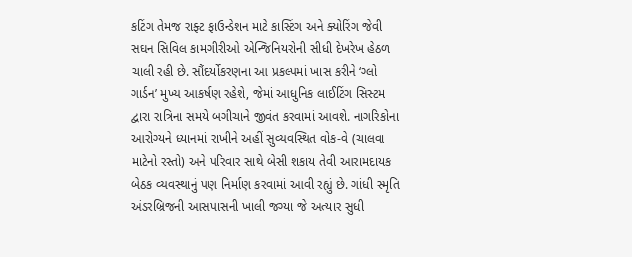કટિંગ તેમજ રાફ્ટ ફાઉન્ડેશન માટે કાસ્ટિંગ અને ક્યોરિંગ જેવી સઘન સિવિલ કામગીરીઓ એન્જિનિયરોની સીધી દેખરેખ હેઠળ ચાલી રહી છે. સૌંદર્યોકરણના આ પ્રકલ્પમાં ખાસ કરીને ‘ગ્લો ગાર્ડન’ મુખ્ય આકર્ષણ રહેશે, જેમાં આધુનિક લાઈટિંગ સિસ્ટમ દ્વારા રાત્રિના સમયે બગીચાને જીવંત કરવામાં આવશે. નાગરિકોના આરોગ્યને ધ્યાનમાં રાખીને અહીં સુવ્યવસ્થિત વોક-વે (ચાલવા માટેનો રસ્તો) અને પરિવાર સાથે બેસી શકાય તેવી આરામદાયક બેઠક વ્યવસ્થાનું પણ નિર્માણ કરવામાં આવી રહ્યું છે. ગાંધી સ્મૃતિ અંડરબ્રિજની આસપાસની ખાલી જગ્યા જે અત્યાર સુધી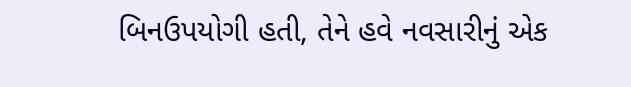બિનઉપયોગી હતી, તેને હવે નવસારીનું એક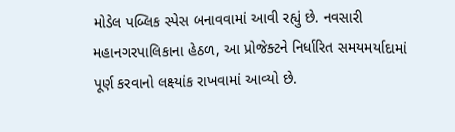મોડેલ પબ્લિક સ્પેસ બનાવવામાં આવી રહ્યું છે. નવસારી મહાનગરપાલિકાના હેઠળ, આ પ્રોજેક્ટને નિર્ધારિત સમયમર્યાદામાં પૂર્ણ કરવાનો લક્ષ્યાંક રાખવામાં આવ્યો છે.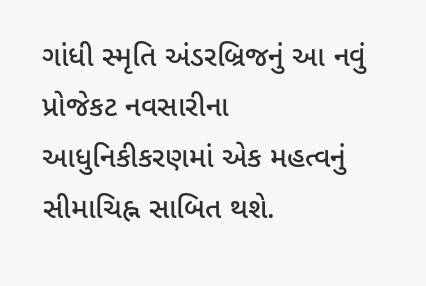ગાંધી સ્મૃતિ અંડરબ્રિજનું આ નવું પ્રોજેકટ નવસારીના આધુનિકીકરણમાં એક મહત્વનું સીમાચિહ્ન સાબિત થશે.